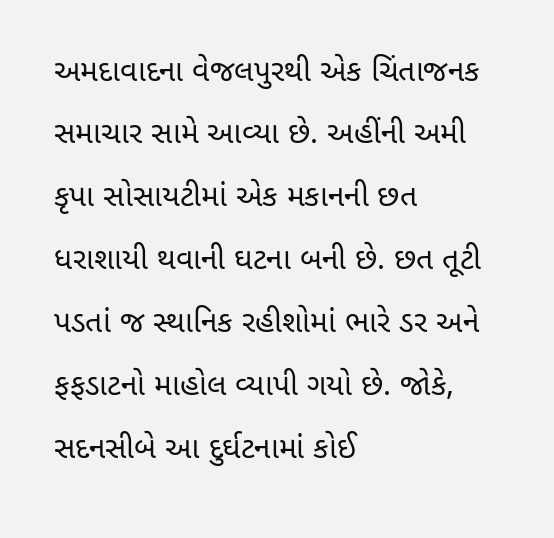અમદાવાદના વેજલપુરથી એક ચિંતાજનક સમાચાર સામે આવ્યા છે. અહીંની અમી કૃપા સોસાયટીમાં એક મકાનની છત ધરાશાયી થવાની ઘટના બની છે. છત તૂટી પડતાં જ સ્થાનિક રહીશોમાં ભારે ડર અને ફફડાટનો માહોલ વ્યાપી ગયો છે. જોકે, સદનસીબે આ દુર્ઘટનામાં કોઈ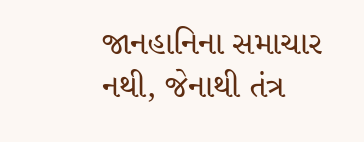જાનહાનિના સમાચાર નથી, જેનાથી તંત્ર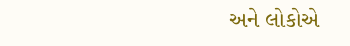અને લોકોએ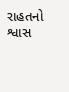રાહતનો શ્વાસ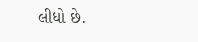લીધો છે.